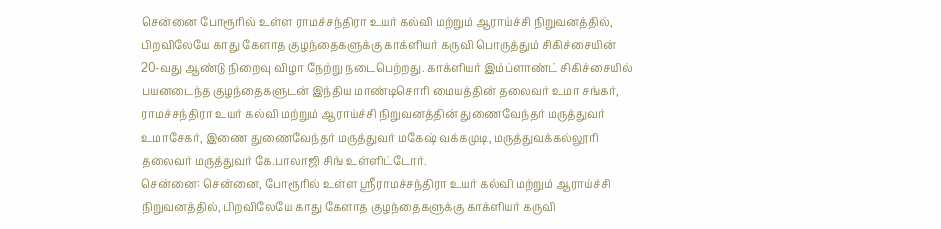சென்னை போரூரில் உள்ள ராமச்சந்திரா உயர் கல்வி மற்றும் ஆராய்ச்சி நிறுவனத்தில், பிறவிலேயே காது கேளாத குழந்தைகளுக்கு காக்ளியர் கருவி பொருத்தும் சிகிச்சையின் 20-வது ஆண்டு நிறைவு விழா நேற்று நடைபெற்றது. காக்ளியர் இம்ப்ளாண்ட் சிகிச்சையில் பயனடைந்த குழந்தைகளுடன் இந்திய மாண்டிசொரி மையத்தின் தலைவர் உமா சங்கர், ராமச்சந்திரா உயர் கல்வி மற்றும் ஆராய்ச்சி நிறுவனத்தின் துணைவேந்தர் மருத்துவர் உமாசேகர், இணை துணைவேந்தர் மருத்துவர் மகேஷ் வக்கமுடி, மருத்துவக்கல்லூரி தலைவர் மருத்துவர் கே.பாலாஜி சிங் உள்ளிட்டோர்.
சென்னை: சென்னை, போரூரில் உள்ள ஸ்ரீராமச்சந்திரா உயர் கல்வி மற்றும் ஆராய்ச்சி நிறுவனத்தில், பிறவிலேயே காது கேளாத குழந்தைகளுக்கு காக்ளியர் கருவி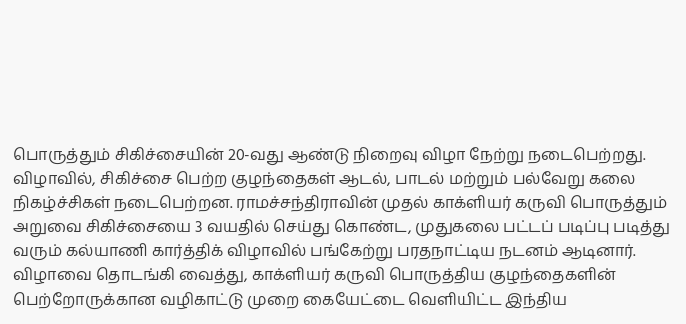பொருத்தும் சிகிச்சையின் 20-வது ஆண்டு நிறைவு விழா நேற்று நடைபெற்றது.
விழாவில், சிகிச்சை பெற்ற குழந்தைகள் ஆடல், பாடல் மற்றும் பல்வேறு கலை நிகழ்ச்சிகள் நடைபெற்றன. ராமச்சந்திராவின் முதல் காக்ளியர் கருவி பொருத்தும் அறுவை சிகிச்சையை 3 வயதில் செய்து கொண்ட, முதுகலை பட்டப் படிப்பு படித்து வரும் கல்யாணி கார்த்திக் விழாவில் பங்கேற்று பரதநாட்டிய நடனம் ஆடினார்.
விழாவை தொடங்கி வைத்து, காக்ளியர் கருவி பொருத்திய குழந்தைகளின் பெற்றோருக்கான வழிகாட்டு முறை கையேட்டை வெளியிட்ட இந்திய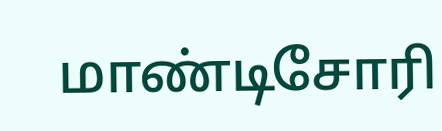மாண்டிசோரி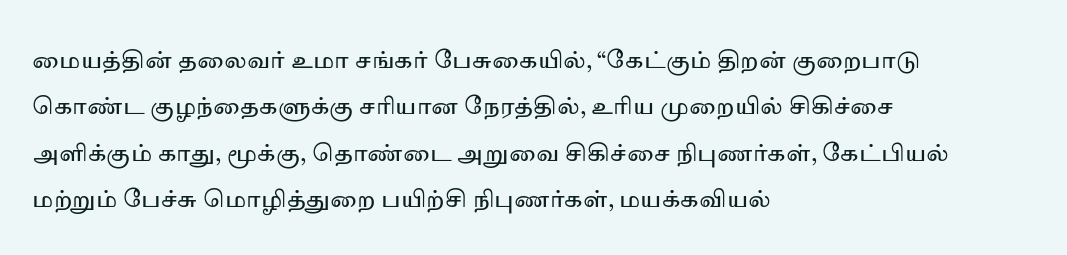மையத்தின் தலைவர் உமா சங்கர் பேசுகையில், “கேட்கும் திறன் குறைபாடு கொண்ட குழந்தைகளுக்கு சரியான நேரத்தில், உரிய முறையில் சிகிச்சை அளிக்கும் காது, மூக்கு, தொண்டை அறுவை சிகிச்சை நிபுணர்கள், கேட்பியல் மற்றும் பேச்சு மொழித்துறை பயிற்சி நிபுணர்கள், மயக்கவியல்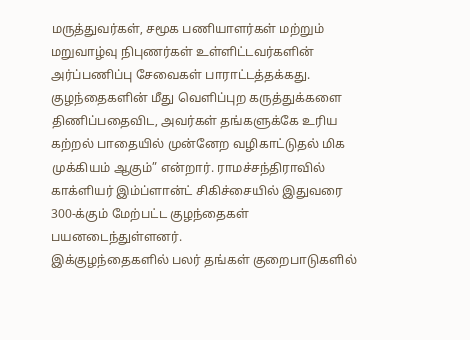மருத்துவர்கள், சமூக பணியாளர்கள் மற்றும் மறுவாழ்வு நிபுணர்கள் உள்ளிட்டவர்களின் அர்ப்பணிப்பு சேவைகள் பாராட்டத்தக்கது.
குழந்தைகளின் மீது வெளிப்புற கருத்துக்களை திணிப்பதைவிட, அவர்கள் தங்களுக்கே உரிய கற்றல் பாதையில் முன்னேற வழிகாட்டுதல் மிக முக்கியம் ஆகும்” என்றார். ராமச்சந்திராவில் காக்ளியர் இம்ப்ளான்ட் சிகிச்சையில் இதுவரை 300-க்கும் மேற்பட்ட குழந்தைகள் பயனடைந்துள்ளனர்.
இக்குழந்தைகளில் பலர் தங்கள் குறைபாடுகளில்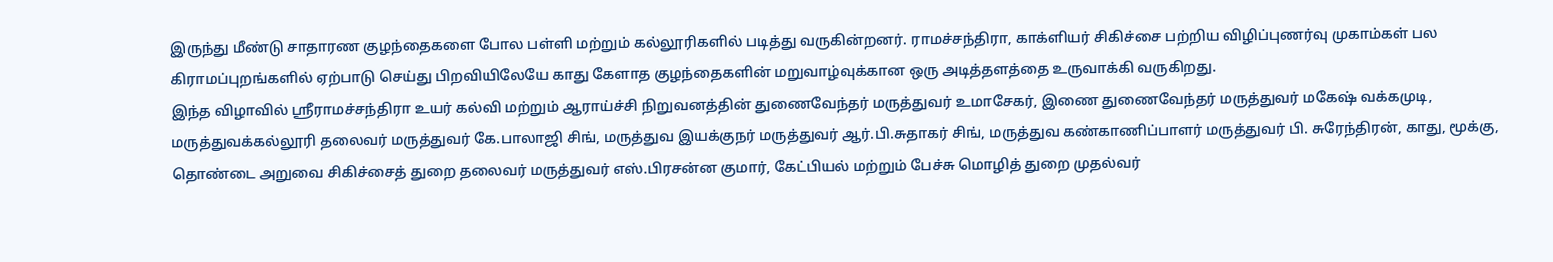இருந்து மீண்டு சாதாரண குழந்தைகளை போல பள்ளி மற்றும் கல்லூரிகளில் படித்து வருகின்றனர். ராமச்சந்திரா, காக்ளியர் சிகிச்சை பற்றிய விழிப்புணர்வு முகாம்கள் பல கிராமப்புறங்களில் ஏற்பாடு செய்து பிறவியிலேயே காது கேளாத குழந்தைகளின் மறுவாழ்வுக்கான ஒரு அடித்தளத்தை உருவாக்கி வருகிறது.
இந்த விழாவில் ஸ்ரீராமச்சந்திரா உயர் கல்வி மற்றும் ஆராய்ச்சி நிறுவனத்தின் துணைவேந்தர் மருத்துவர் உமாசேகர், இணை துணைவேந்தர் மருத்துவர் மகேஷ் வக்கமுடி, மருத்துவக்கல்லூரி தலைவர் மருத்துவர் கே.பாலாஜி சிங், மருத்துவ இயக்குநர் மருத்துவர் ஆர்.பி.சுதாகர் சிங், மருத்துவ கண்காணிப்பாளர் மருத்துவர் பி. சுரேந்திரன், காது, மூக்கு, தொண்டை அறுவை சிகிச்சைத் துறை தலைவர் மருத்துவர் எஸ்.பிரசன்ன குமார், கேட்பியல் மற்றும் பேச்சு மொழித் துறை முதல்வர்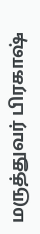மருத்துவர் பிரகாஷ்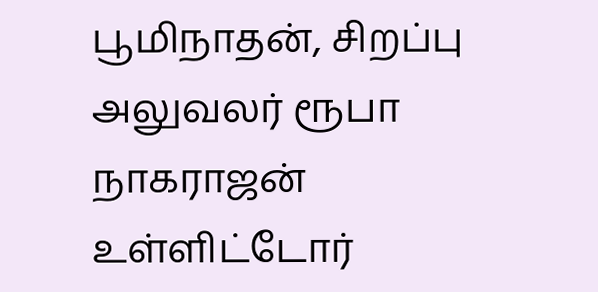பூமிநாதன், சிறப்பு அலுவலர் ரூபா நாகராஜன் உள்ளிட்டோர்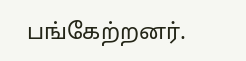பங்கேற்றனர்.